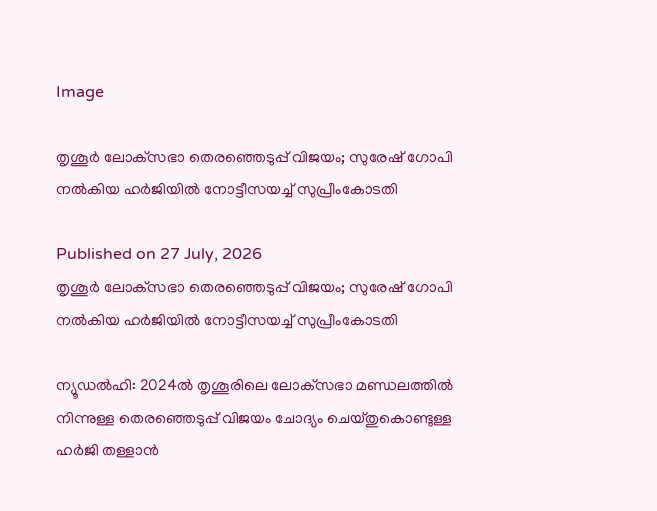Image

തൃശൂര്‍ ലോക്‌സഭാ തെരഞ്ഞെടുപ്പ് വിജയം; സുരേഷ് ഗോപി നല്‍കിയ ഹര്‍ജിയില്‍ നോട്ടീസയച്ച് സുപ്രീംകോടതി

Published on 27 July, 2026
തൃശൂര്‍ ലോക്‌സഭാ തെരഞ്ഞെടുപ്പ് വിജയം; സുരേഷ് ഗോപി നല്‍കിയ ഹര്‍ജിയില്‍ നോട്ടീസയച്ച് സുപ്രീംകോടതി

ന്യൂഡല്‍ഹി: 2024ല്‍ തൃശൂരിലെ ലോക്‌സഭാ മണ്ഡലത്തില്‍ നിന്നുള്ള തെരഞ്ഞെടുപ്പ് വിജയം ചോദ്യം ചെയ്തുകൊണ്ടുള്ള ഹര്‍ജി തള്ളാന്‍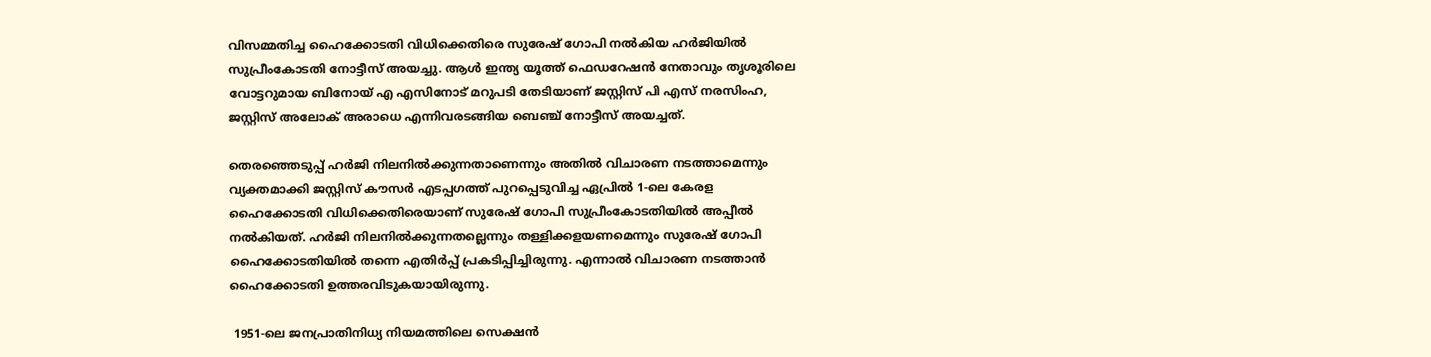വിസമ്മതിച്ച ഹൈക്കോടതി വിധിക്കെതിരെ സുരേഷ് ഗോപി നല്‍കിയ ഹര്‍ജിയില്‍ സുപ്രീംകോടതി നോട്ടീസ് അയച്ചു. ആള്‍ ഇന്ത്യ യൂത്ത് ഫെഡറേഷന്‍ നേതാവും തൃശൂരിലെ വോട്ടറുമായ ബിനോയ് എ എസിനോട് മറുപടി തേടിയാണ് ജസ്റ്റിസ് പി എസ് നരസിംഹ, ജസ്റ്റിസ് അലോക് അരാധെ എന്നിവരടങ്ങിയ ബെഞ്ച് നോട്ടീസ് അയച്ചത്.

തെരഞ്ഞെടുപ്പ് ഹര്‍ജി നിലനില്‍ക്കുന്നതാണെന്നും അതില്‍ വിചാരണ നടത്താമെന്നും വ്യക്തമാക്കി ജസ്റ്റിസ് കൗസര്‍ എടപ്പഗത്ത് പുറപ്പെടുവിച്ച ഏപ്രില്‍ 1-ലെ കേരള ഹൈക്കോടതി വിധിക്കെതിരെയാണ് സുരേഷ് ഗോപി സുപ്രീംകോടതിയില്‍ അപ്പീല്‍ നല്‍കിയത്. ഹര്‍ജി നിലനില്‍ക്കുന്നതല്ലെന്നും തള്ളിക്കളയണമെന്നും സുരേഷ് ഗോപി ഹൈക്കോടതിയില്‍ തന്നെ എതിര്‍പ്പ് പ്രകടിപ്പിച്ചിരുന്നു. എന്നാല്‍ വിചാരണ നടത്താന്‍ ഹൈക്കോടതി ഉത്തരവിടുകയായിരുന്നു.

 1951-ലെ ജനപ്രാതിനിധ്യ നിയമത്തിലെ സെക്ഷന്‍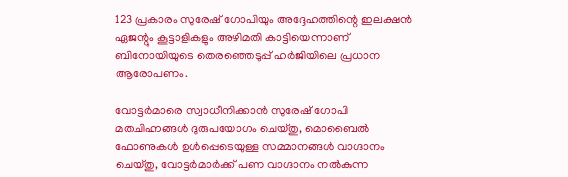123 പ്രകാരം സുരേഷ് ഗോപിയും അദ്ദേഹത്തിന്റെ ഇലക്ഷന്‍ ഏജന്റും കൂട്ടാളികളും അഴിമതി കാട്ടിയെന്നാണ് ബിനോയിയുടെ തെരഞ്ഞെടുപ്പ് ഹര്‍ജിയിലെ പ്രധാന ആരോപണം.

വോട്ടര്‍മാരെ സ്വാധീനിക്കാന്‍ സുരേഷ് ഗോപി മതചിഹ്നങ്ങള്‍ ദുരുപയോഗം ചെയ്തു, മൊബൈല്‍ ഫോണുകള്‍ ഉള്‍പ്പെടെയുള്ള സമ്മാനങ്ങള്‍ വാഗ്ദാനം ചെയ്തു, വോട്ടര്‍മാര്‍ക്ക് പണ വാഗ്ദാനം നല്‍കുന്ന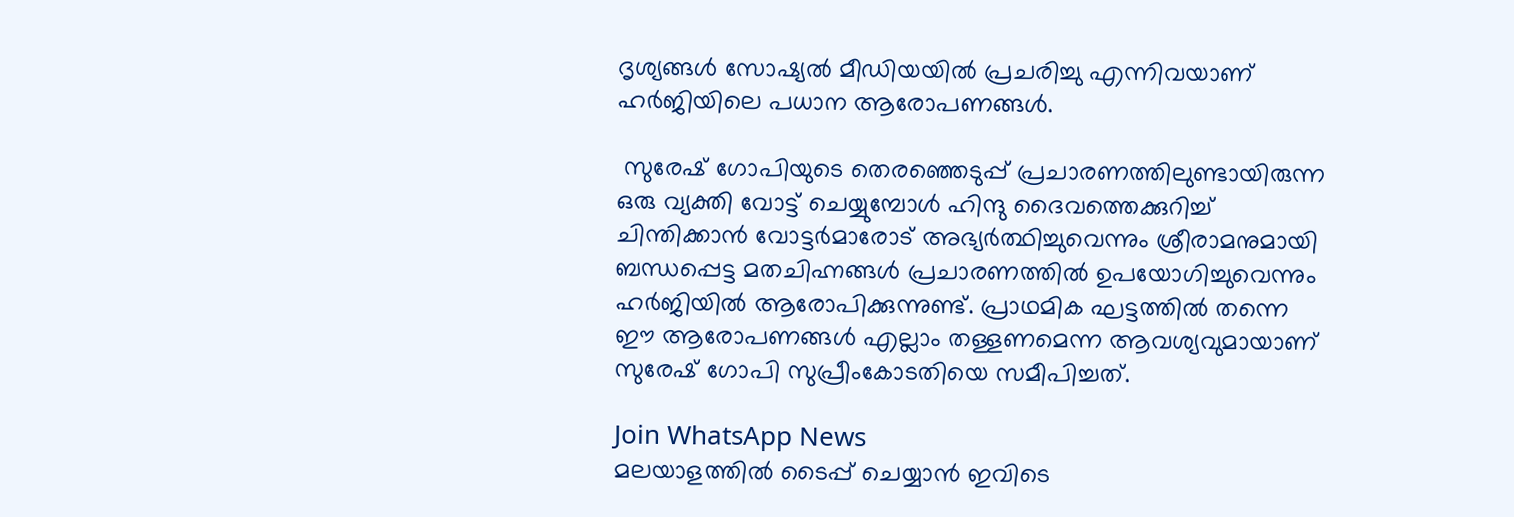ദൃശ്യങ്ങള്‍ സോഷ്യല്‍ മീഡിയയില്‍ പ്രചരിച്ചു എന്നിവയാണ് ഹര്‍ജിയിലെ പധാന ആരോപണങ്ങള്‍.

 സുരേഷ് ഗോപിയുടെ തെരഞ്ഞെടുപ്പ് പ്രചാരണത്തിലുണ്ടായിരുന്ന ഒരു വ്യക്തി വോട്ട് ചെയ്യുമ്പോള്‍ ഹിന്ദു ദൈവത്തെക്കുറിച്ച് ചിന്തിക്കാന്‍ വോട്ടര്‍മാരോട് അഭ്യര്‍ത്ഥിച്ചുവെന്നും ശ്രീരാമനുമായി ബന്ധപ്പെട്ട മതചിഹ്നങ്ങള്‍ പ്രചാരണത്തില്‍ ഉപയോഗിച്ചുവെന്നും ഹര്‍ജിയില്‍ ആരോപിക്കുന്നുണ്ട്. പ്രാഥമിക ഘട്ടത്തില്‍ തന്നെ ഈ ആരോപണങ്ങള്‍ എല്ലാം തള്ളണമെന്ന ആവശ്യവുമായാണ് സുരേഷ് ഗോപി സുപ്രീംകോടതിയെ സമീപിച്ചത്.

Join WhatsApp News
മലയാളത്തില്‍ ടൈപ്പ് ചെയ്യാന്‍ ഇവിടെ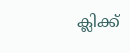ക്ലിക്ക്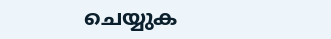ചെയ്യുക